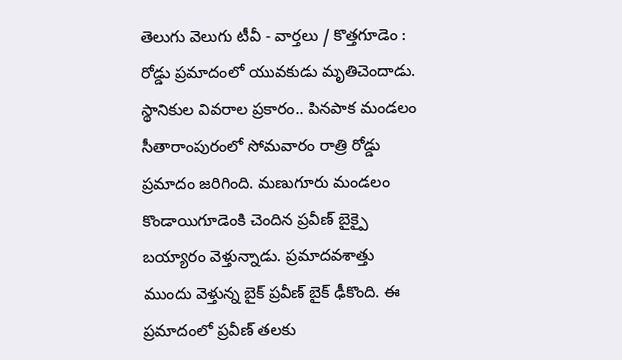తెలుగు వెలుగు టీవీ - వార్తలు / కొత్తగూడెం : రోడ్డు ప్రమాదంలో యువకుడు మృతిచెందాడు. స్థానికుల వివరాల ప్రకారం.. పినపాక మండలం సీతారాంపురంలో సోమవారం రాత్రి రోడ్డు ప్రమాదం జరిగింది. మణుగూరు మండలం కొండాయిగూడెంకి చెందిన ప్రవీణ్ బైక్పై బయ్యారం వెళ్తున్నాడు. ప్రమాదవశాత్తు ముందు వెళ్తున్న బైక్ ప్రవీణ్ బైక్ ఢీకొంది. ఈ ప్రమాదంలో ప్రవీణ్ తలకు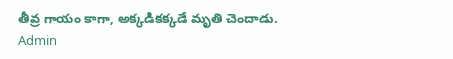తీవ్ర గాయం కాగా, అక్కడికక్కడే మృతి చెందాడు.
Admin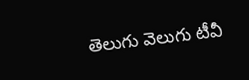తెలుగు వెలుగు టీవీ